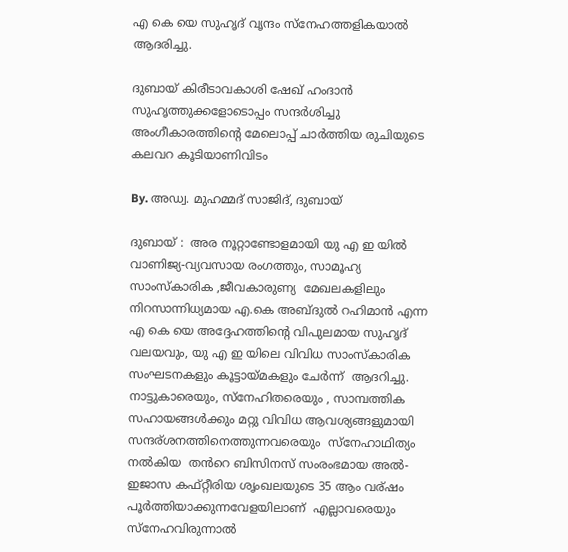എ കെ യെ സുഹൃദ് വൃന്ദം സ്നേഹത്തളികയാൽ ആദരിച്ചു.

ദുബായ് കിരീടാവകാശി ഷേഖ് ഹംദാൻ സുഹൃത്തുക്കളോടൊപ്പം സന്ദർശിച്ചു അംഗീകാരത്തിന്റെ മേലൊപ്പ് ചാർത്തിയ രുചിയുടെ കലവറ കൂടിയാണിവിടം

By. അഡ്വ. മുഹമ്മദ്‌ സാജിദ്, ദുബായ്

ദുബായ് :  അര നൂറ്റാണ്ടോളമായി യു എ ഇ യിൽ വാണിജ്യ-വ്യവസായ രംഗത്തും, സാമൂഹ്യ സാംസ്‌കാരിക ,ജീവകാരുണ്യ  മേഖലകളിലും നിറസാന്നിധ്യമായ എ.കെ അബ്ദുൽ റഹിമാൻ എന്ന എ കെ യെ അദ്ദേഹത്തിന്റെ വിപുലമായ സുഹൃദ് വലയവും, യു എ ഇ യിലെ വിവിധ സാംസ്‌കാരിക സംഘടനകളും കൂട്ടായ്മകളും ചേർന്ന്  ആദറിച്ചു. നാട്ടുകാരെയും, സ്നേഹിതരെയും , സാമ്പത്തിക സഹായങ്ങൾക്കും മറ്റു വിവിധ ആവശ്യങ്ങളുമായി സന്ദര്ശനത്തിനെത്തുന്നവരെയും  സ്നേഹാഥിത്യം നൽകിയ  തൻറെ ബിസിനസ് സംരംഭമായ അൽ-ഇജാസ കഫ്റ്റീരിയ ശൃംഖലയുടെ 35 ആം വര്ഷം  പൂർത്തിയാക്കുന്നവേളയിലാണ്  എല്ലാവരെയും സ്നേഹവിരുന്നാൽ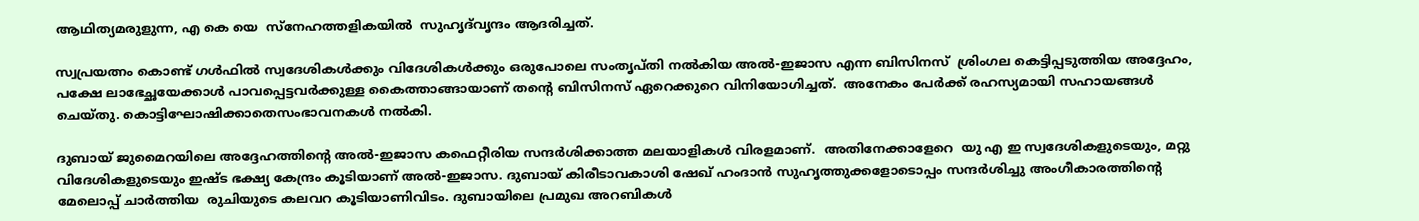ആഥിത്യമരുളുന്ന, എ കെ യെ  സ്‌നേഹത്തളികയിൽ  സുഹൃദ്‌വൃന്ദം ആദരിച്ചത്.

സ്വപ്രയത്നം കൊണ്ട് ഗൾഫിൽ സ്വദേശികൾക്കും വിദേശികൾക്കും ഒരുപോലെ സംതൃപ്തി നൽകിയ അൽ-ഇജാസ എന്ന ബിസിനസ്  ശ്രിംഗല കെട്ടിപ്പടുത്തിയ അദ്ദേഹം, പക്ഷേ ലാഭേച്ഛയേക്കാൾ പാവപ്പെട്ടവർക്കുള്ള കൈത്താങ്ങായാണ് തന്റെ ബിസിനസ് ഏറെക്കുറെ വിനിയോഗിച്ചത്.  അനേകം പേർക്ക് രഹസ്യമായി സഹായങ്ങൾ ചെയ്തു. കൊട്ടിഘോഷിക്കാതെസംഭാവനകൾ നൽകി.

ദുബായ് ജുമൈറയിലെ അദ്ദേഹത്തിന്റെ അൽ-ഇജാസ കഫെറ്റീരിയ സന്ദർശിക്കാത്ത മലയാളികൾ വിരളമാണ്.  അതിനേക്കാളേറെ  യു എ ഇ സ്വദേശികളുടെയും, മറ്റു വിദേശികളുടെയും ഇഷ്ട ഭക്ഷ്യ കേന്ദ്രം കൂടിയാണ് അൽ-ഇജാസ. ദുബായ് കിരീടാവകാശി ഷേഖ് ഹംദാൻ സുഹൃത്തുക്കളോടൊപ്പം സന്ദർശിച്ചു അംഗീകാരത്തിന്റെ മേലൊപ്പ് ചാർത്തിയ  രുചിയുടെ കലവറ കൂടിയാണിവിടം. ദുബായിലെ പ്രമുഖ അറബികൾ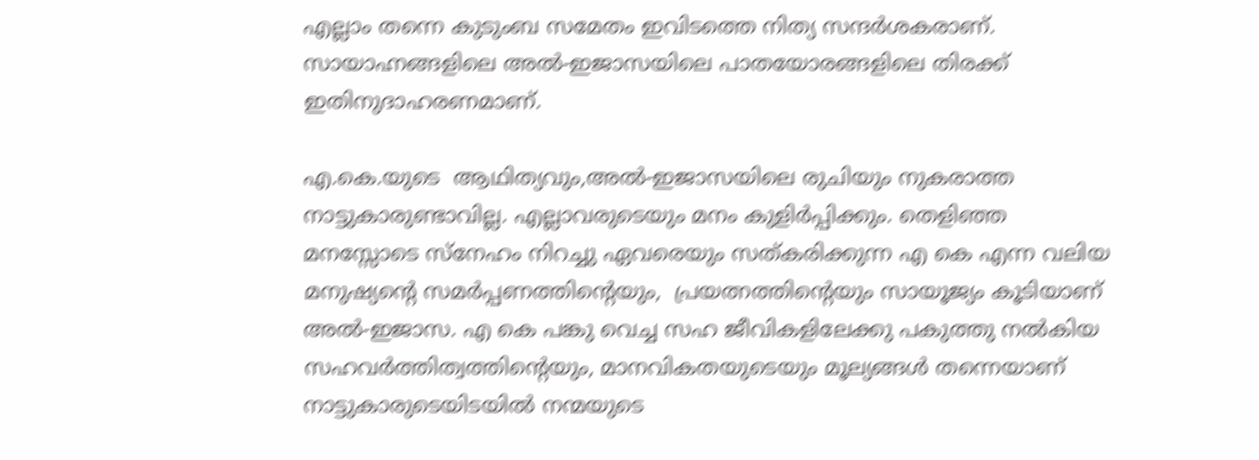എല്ലാം തന്നെ കുടുംബ സമേതം ഇവിടത്തെ നിത്യ സന്ദർശകരാണ്. സായാഹ്നങ്ങളിലെ അൽ-ഇജാസയിലെ പാതയോരങ്ങളിലെ തിരക്ക് ഇതിനുദാഹരണമാണ്.

എ.കെ.യുടെ  ആഥിത്യവും,അൽ-ഇജാസയിലെ രുചിയും നുകരാത്ത നാട്ടുകാരുണ്ടാവില്ല. എല്ലാവരുടെയും മനം കുളിർപ്പിക്കും. തെളിഞ്ഞ മനസ്സോടെ സ്നേഹം നിറച്ചു ഏവരെയും സത്കരിക്കുന്ന എ കെ എന്ന വലിയ മനുഷ്യന്റെ സമർപ്പണത്തിന്റെയും,  പ്രയത്നത്തിന്റെയും സായൂജ്യം കൂടിയാണ് അൽ-ഇജാസ. എ കെ പങ്കു വെച്ച സഹ ജീവികളിലേക്കു പകുത്തു നൽകിയ  സഹവർത്തിത്വത്തിന്റെയും, മാനവികതയുടെയും മൂല്യങ്ങൾ തന്നെയാണ് നാട്ടുകാരുടെയിടയിൽ നന്മയുടെ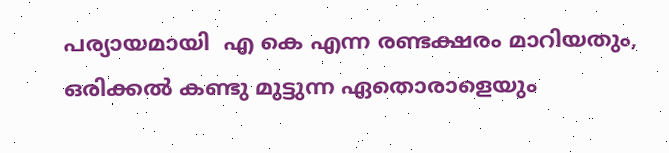പര്യായമായി  എ കെ എന്ന രണ്ടക്ഷരം മാറിയതും, ഒരിക്കൽ കണ്ടു മുട്ടുന്ന ഏതൊരാളെയും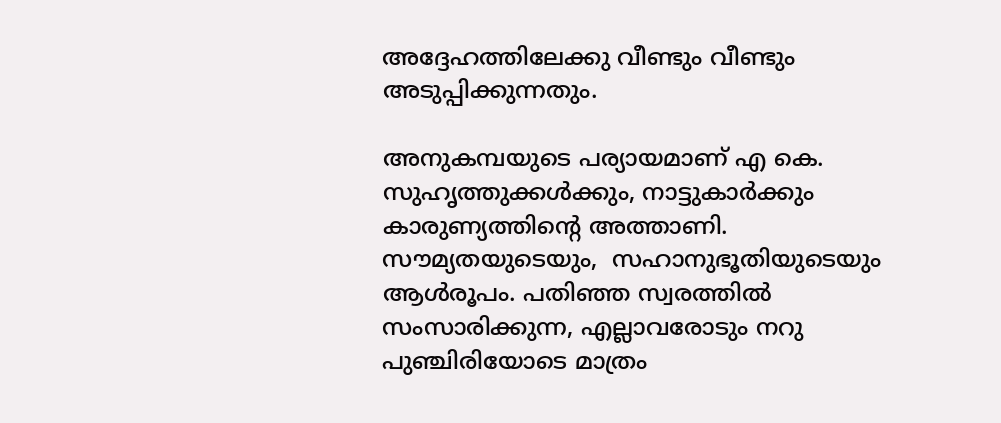അദ്ദേഹത്തിലേക്കു വീണ്ടും വീണ്ടും അടുപ്പിക്കുന്നതും.

അനുകമ്പയുടെ പര്യായമാണ് എ കെ.  സുഹൃത്തുക്കൾക്കും, നാട്ടുകാർക്കും കാരുണ്യത്തിന്റെ അത്താണി. സൗമ്യതയുടെയും,  സഹാനുഭൂതിയുടെയും ആൾരൂപം. പതിഞ്ഞ സ്വരത്തിൽ സംസാരിക്കുന്ന, എല്ലാവരോടും നറു പുഞ്ചിരിയോടെ മാത്രം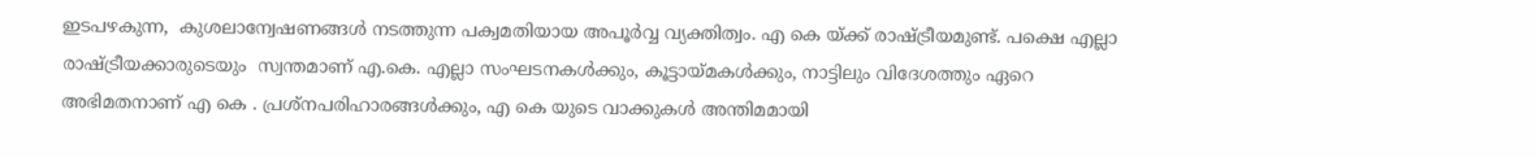ഇടപഴകുന്ന,  കുശലാന്വേഷണങ്ങൾ നടത്തുന്ന പക്വമതിയായ അപൂർവ്വ വ്യക്തിത്വം. എ കെ യ്ക്ക് രാഷ്ട്രീയമുണ്ട്. പക്ഷെ എല്ലാ രാഷ്ട്രീയക്കാരുടെയും  സ്വന്തമാണ് എ.കെ. എല്ലാ സംഘടനകൾക്കും, കൂട്ടായ്മകൾക്കും, നാട്ടിലും വിദേശത്തും ഏറെ അഭിമതനാണ് എ കെ . പ്രശ്നപരിഹാരങ്ങൾക്കും, എ കെ യുടെ വാക്കുകൾ അന്തിമമായി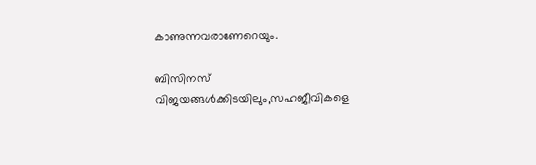കാണുന്നവരാണേറെയും.

ബിസിനസ് വിജയങ്ങൾക്കിടയിലും,സഹജീവികളെ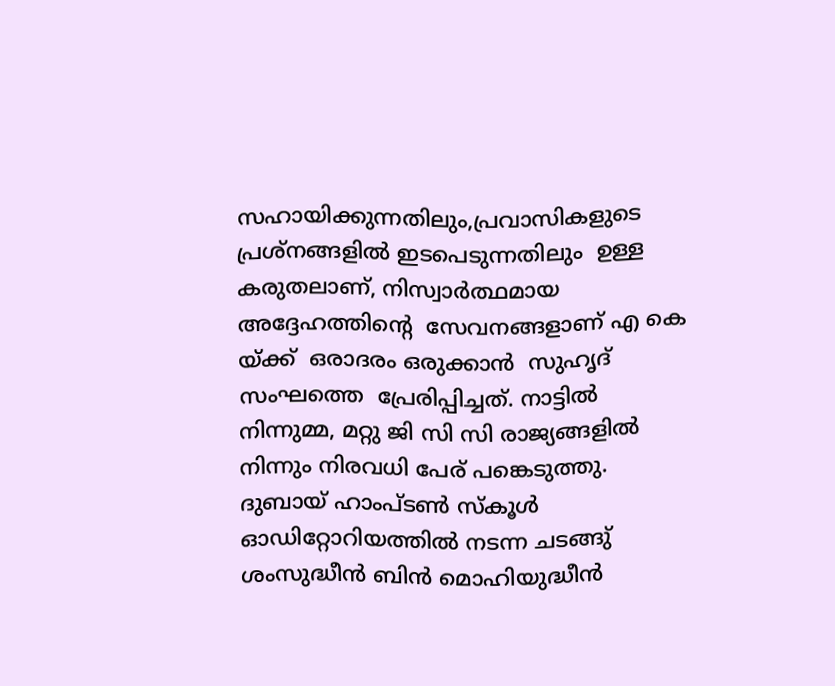സഹായിക്കുന്നതിലും,പ്രവാസികളുടെ പ്രശ്നങ്ങളിൽ ഇടപെടുന്നതിലും  ഉള്ള  കരുതലാണ്, നിസ്വാർത്ഥമായ അദ്ദേഹത്തിന്റെ  സേവനങ്ങളാണ് എ കെ യ്ക്ക്  ഒരാദരം ഒരുക്കാൻ  സുഹൃദ് സംഘത്തെ  പ്രേരിപ്പിച്ചത്. നാട്ടിൽ നിന്നുമ്മ, മറ്റു ജി സി സി രാജ്യങ്ങളിൽ നിന്നും നിരവധി പേര് പങ്കെടുത്തു. ദുബായ് ഹാംപ്ടൺ സ്കൂൾ ഓഡിറ്റോറിയത്തിൽ നടന്ന ചടങ്ങു് ശംസുദ്ധീൻ ബിൻ മൊഹിയുദ്ധീൻ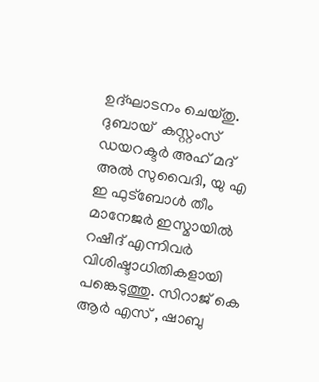ഉദ്‌ഘാടനം ചെയ്തു. ദുബായ്  കസ്റ്റംസ് ഡയറക്ടർ അഹ് മദ് അൽ സുവൈദി, യു എ ഇ ഫുട്ബോൾ തീം മാനേജർ ഇസ്മായിൽ റഷീദ് എന്നിവർ വിശിഷ്ടാധിതികളായി  പങ്കെടുത്തു. സിറാജ് കെ ആർ എസ് , ഷാബു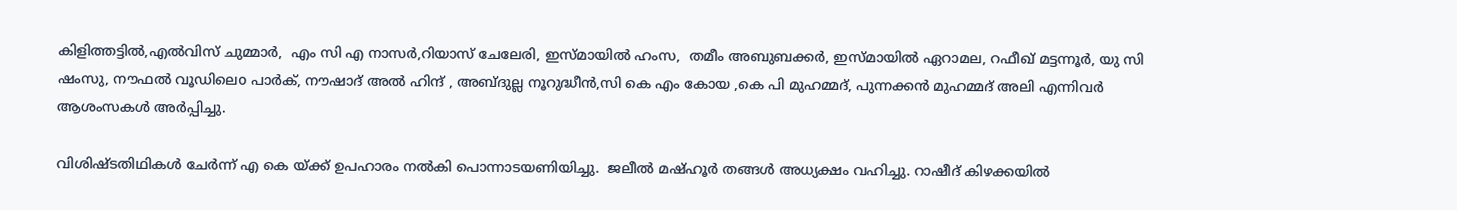കിളിത്തട്ടിൽ,എൽവിസ് ചുമ്മാർ,  എം സി എ നാസർ,റിയാസ് ചേലേരി, ഇസ്മായിൽ ഹംസ,  തമീം അബുബക്കർ, ഇസ്മായിൽ ഏറാമല, റഫീഖ് മട്ടന്നൂർ, യു സി ഷംസു, നൗഫൽ വൂഡിലെo പാർക്, നൗഷാദ് അൽ ഹിന്ദ് , അബ്ദുല്ല നൂറുദ്ധീൻ,സി കെ എം കോയ ,കെ പി മുഹമ്മദ്, പുന്നക്കൻ മുഹമ്മദ് അലി എന്നിവർ ആശംസകൾ അർപ്പിച്ചു.

വിശിഷ്ടതിഥികൾ ചേർന്ന് എ കെ യ്ക്ക് ഉപഹാരം നൽകി പൊന്നാടയണിയിച്ചു.  ജലീൽ മഷ്ഹൂർ തങ്ങൾ അധ്യക്ഷം വഹിച്ചു. റാഷീദ് കിഴക്കയിൽ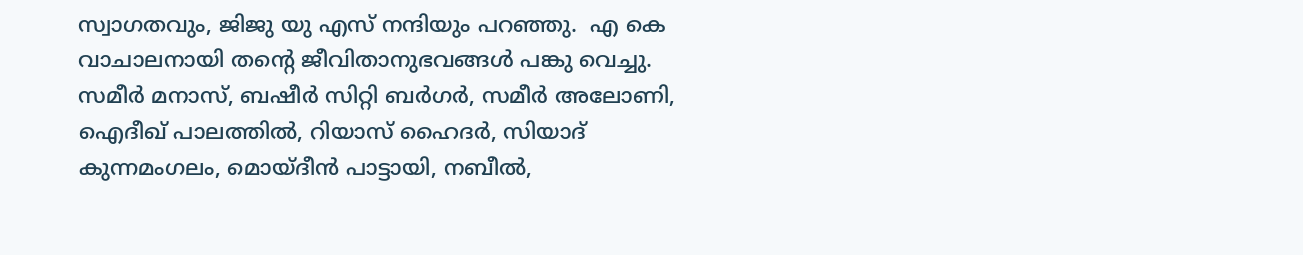സ്വാഗതവും, ജിജു യു എസ് നന്ദിയും പറഞ്ഞു.  എ കെ വാചാലനായി തന്റെ ജീവിതാനുഭവങ്ങൾ പങ്കു വെച്ചു.  സമീർ മനാസ്, ബഷീർ സിറ്റി ബർഗർ, സമീർ അലോണി, ഐദീഖ് പാലത്തിൽ, റിയാസ് ഹൈദർ, സിയാദ് കുന്നമംഗലം, മൊയ്‌ദീൻ പാട്ടായി, നബീൽ,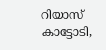റിയാസ് കാട്ടോടി,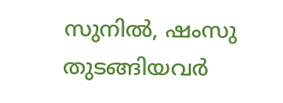സുനിൽ, ഷംസു തുടങ്ങിയവർ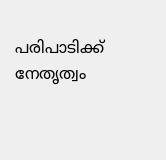പരിപാടിക്ക് നേതൃത്വം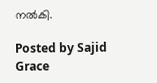നൽകി.

Posted by Sajid Grace